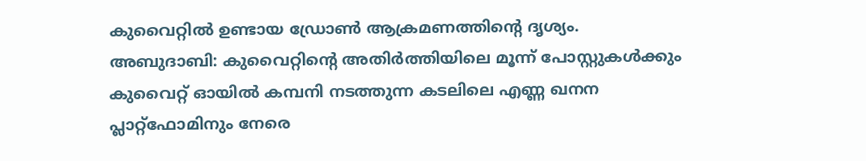കുവൈറ്റിൽ ഉണ്ടായ ഡ്രോൺ ആക്രമണത്തിന്റെ ദൃശ്യം.
അബുദാബി: കുവൈറ്റിന്റെ അതിർത്തിയിലെ മൂന്ന് പോസ്റ്റുകൾക്കും കുവൈറ്റ് ഓയിൽ കമ്പനി നടത്തുന്ന കടലിലെ എണ്ണ ഖനന പ്ലാറ്റ്ഫോമിനും നേരെ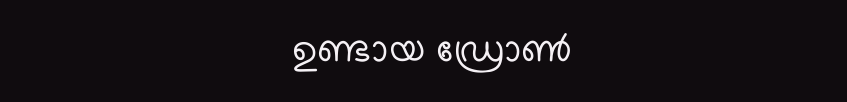ഉണ്ടായ ഡ്രോൺ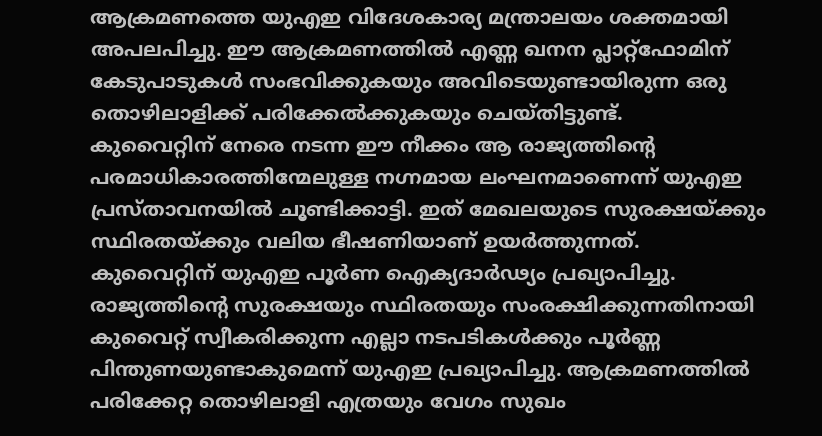ആക്രമണത്തെ യുഎഇ വിദേശകാര്യ മന്ത്രാലയം ശക്തമായി അപലപിച്ചു. ഈ ആക്രമണത്തിൽ എണ്ണ ഖനന പ്ലാറ്റ്ഫോമിന് കേടുപാടുകൾ സംഭവിക്കുകയും അവിടെയുണ്ടായിരുന്ന ഒരു തൊഴിലാളിക്ക് പരിക്കേൽക്കുകയും ചെയ്തിട്ടുണ്ട്.
കുവൈറ്റിന് നേരെ നടന്ന ഈ നീക്കം ആ രാജ്യത്തിന്റെ പരമാധികാരത്തിന്മേലുള്ള നഗ്നമായ ലംഘനമാണെന്ന് യുഎഇ പ്രസ്താവനയിൽ ചൂണ്ടിക്കാട്ടി. ഇത് മേഖലയുടെ സുരക്ഷയ്ക്കും സ്ഥിരതയ്ക്കും വലിയ ഭീഷണിയാണ് ഉയർത്തുന്നത്.
കുവൈറ്റിന് യുഎഇ പൂർണ ഐക്യദാർഢ്യം പ്രഖ്യാപിച്ചു. രാജ്യത്തിന്റെ സുരക്ഷയും സ്ഥിരതയും സംരക്ഷിക്കുന്നതിനായി കുവൈറ്റ് സ്വീകരിക്കുന്ന എല്ലാ നടപടികൾക്കും പൂർണ്ണ പിന്തുണയുണ്ടാകുമെന്ന് യുഎഇ പ്രഖ്യാപിച്ചു. ആക്രമണത്തിൽ പരിക്കേറ്റ തൊഴിലാളി എത്രയും വേഗം സുഖം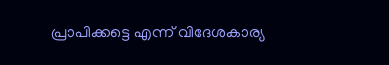പ്രാപിക്കട്ടെ എന്ന് വിദേശകാര്യ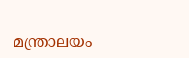മന്ത്രാലയം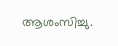ആശംസിച്ചു.